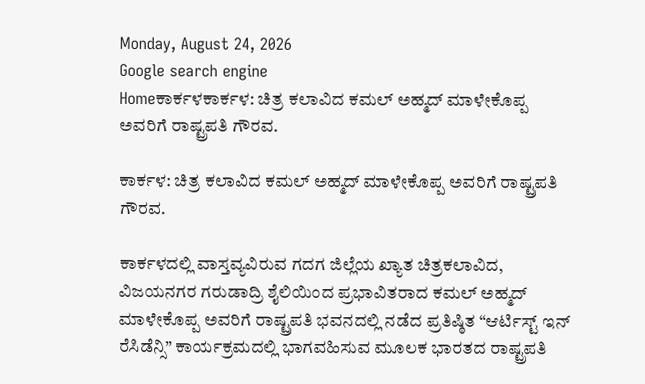Monday, August 24, 2026
Google search engine
Homeಕಾರ್ಕಳಕಾರ್ಕಳ: ಚಿತ್ರ ಕಲಾವಿದ ಕಮಲ್ ಅಹ್ಮದ್ ಮಾಳೇಕೊಪ್ಪ ಅವರಿಗೆ ರಾಷ್ಟ್ರಪತಿ ಗೌರವ.

ಕಾರ್ಕಳ: ಚಿತ್ರ ಕಲಾವಿದ ಕಮಲ್ ಅಹ್ಮದ್ ಮಾಳೇಕೊಪ್ಪ ಅವರಿಗೆ ರಾಷ್ಟ್ರಪತಿ ಗೌರವ.

ಕಾರ್ಕಳದಲ್ಲಿ ವಾಸ್ತವ್ಯವಿರುವ ಗದಗ ಜಿಲ್ಲೆಯ ಖ್ಯಾತ ಚಿತ್ರಕಲಾವಿದ, ವಿಜಯನಗರ ಗರುಡಾದ್ರಿ ಶೈಲಿಯಿಂದ ಪ್ರಭಾವಿತರಾದ ಕಮಲ್ ಅಹ್ಮದ್ ಮಾಳೇಕೊಪ್ಪ ಅವರಿಗೆ ರಾಷ್ಟ್ರಪತಿ ಭವನದಲ್ಲಿ ನಡೆದ ಪ್ರತಿಷ್ಠಿತ “ಆರ್ಟಿಸ್ಟ್ ಇನ್ ರೆಸಿಡೆನ್ಸಿ” ಕಾರ್ಯಕ್ರಮದಲ್ಲಿ ಭಾಗವಹಿಸುವ ಮೂಲಕ ಭಾರತದ ರಾಷ್ಟ್ರಪತಿ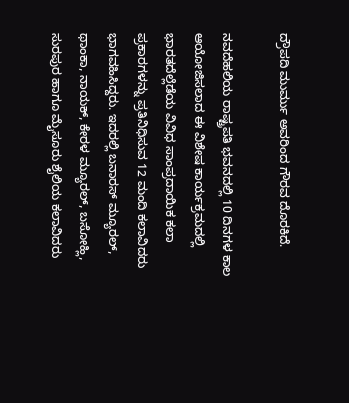ದ್ರೌಪದಿ ಮುರ್ಮು ಅವರಿಂದ ಗೌರವ ದೊರಕಿದೆ.

ನವದೆಹಲಿಯ ರಾಷ್ಟ್ರಪತಿ ಭವನದಲ್ಲಿ 10 ದಿನಗಳ ಕಾಲ ಆಯೋಜಿಸಲಾದ ಈ ವಿಶೇಷ ಕಾರ್ಯಕ್ರಮದಲ್ಲಿ ಭಾರತದೆಲ್ಲೆಡೆಯ ವಿವಿಧ ಸಾಂಪ್ರದಾಯಿಕ ಕಲಾ ಪ್ರಕಾರಗಳನ್ನು ಪ್ರತಿನಿಧಿಸುವ 12 ಮಂದಿ ಕಲಾವಿದರು ಭಾಗವಹಿಸಿದ್ದರು. ಇದರಲ್ಲಿ ಬನಾರಸ್ ಮ್ಯೂರಲ್, ಥಾಂಕಾ, ನಾಯಕ್, ಕೇರಳ ಮ್ಯೂರಲ್, ಬಸೋಹ್ಲಿ, ಸುರಪುರ ಹಾಗೂ ಮೈಸೂರು ಶೈಲಿಯ ಕಲಾವಿದರು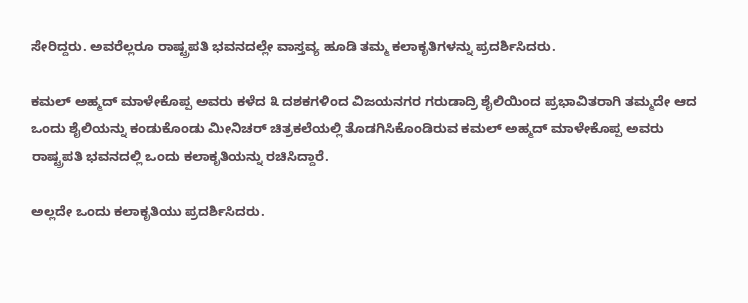ಸೇರಿದ್ದರು. ಅವರೆಲ್ಲರೂ ರಾಷ್ಟ್ರಪತಿ ಭವನದಲ್ಲೇ ವಾಸ್ತವ್ಯ ಹೂಡಿ ತಮ್ಮ ಕಲಾಕೃತಿಗಳನ್ನು ಪ್ರದರ್ಶಿಸಿದರು.

ಕಮಲ್ ಅಹ್ಮದ್ ಮಾಳೇಕೊಪ್ಪ ಅವರು ಕಳೆದ ೩ ದಶಕಗಳಿಂದ ವಿಜಯನಗರ ಗರುಡಾದ್ರಿ ಶೈಲಿಯಿಂದ ಪ್ರಭಾವಿತರಾಗಿ ತಮ್ಮದೇ ಆದ ಒಂದು ಶೈಲಿಯನ್ನು ಕಂಡುಕೊಂಡು ಮೀನಿಚರ್ ಚಿತ್ರಕಲೆಯಲ್ಲಿ ತೊಡಗಿಸಿಕೊಂಡಿರುವ ಕಮಲ್ ಅಹ್ಮದ್ ಮಾಳೇಕೊಪ್ಪ ಅವರು ರಾಷ್ಟ್ರಪತಿ ಭವನದಲ್ಲಿ ಒಂದು ಕಲಾಕೃತಿಯನ್ನು ರಚಿಸಿದ್ದಾರೆ.

ಅಲ್ಲದೇ ಒಂದು ಕಲಾಕೃತಿಯು ಪ್ರದರ್ಶಿಸಿದರು.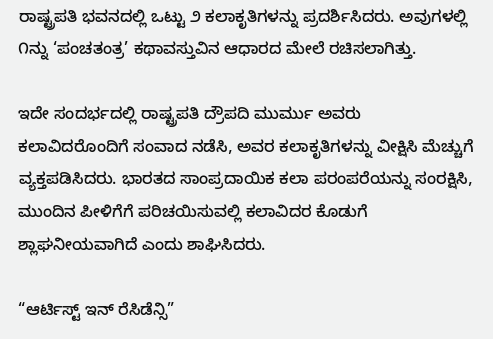ರಾಷ್ಟ್ರಪತಿ ಭವನದಲ್ಲಿ ಒಟ್ಟು ೨ ಕಲಾಕೃತಿಗಳನ್ನು ಪ್ರದರ್ಶಿಸಿದರು. ಅವುಗಳಲ್ಲಿ ೧ನ್ನು ‘ಪಂಚತಂತ್ರ’ ಕಥಾವಸ್ತುವಿನ ಆಧಾರದ ಮೇಲೆ ರಚಿಸಲಾಗಿತ್ತು.

ಇದೇ ಸಂದರ್ಭದಲ್ಲಿ ರಾಷ್ಟ್ರಪತಿ ದ್ರೌಪದಿ ಮುರ್ಮು ಅವರು ಕಲಾವಿದರೊಂದಿಗೆ ಸಂವಾದ ನಡೆಸಿ, ಅವರ ಕಲಾಕೃತಿಗಳನ್ನು ವೀಕ್ಷಿಸಿ ಮೆಚ್ಚುಗೆ ವ್ಯಕ್ತಪಡಿಸಿದರು. ಭಾರತದ ಸಾಂಪ್ರದಾಯಿಕ ಕಲಾ ಪರಂಪರೆಯನ್ನು ಸಂರಕ್ಷಿಸಿ, ಮುಂದಿನ ಪೀಳಿಗೆಗೆ ಪರಿಚಯಿಸುವಲ್ಲಿ ಕಲಾವಿದರ ಕೊಡುಗೆ ಶ್ಲಾಘನೀಯವಾಗಿದೆ ಎಂದು ಶಾಘಿಸಿದರು.

“ಆರ್ಟಿಸ್ಟ್ ಇನ್ ರೆಸಿಡೆನ್ಸಿ”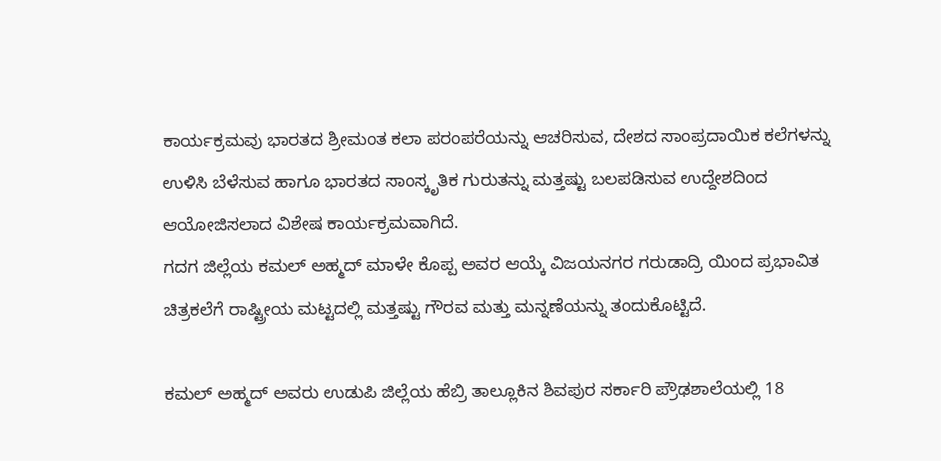ಕಾರ್ಯಕ್ರಮವು ಭಾರತದ ಶ್ರೀಮಂತ ಕಲಾ ಪರಂಪರೆಯನ್ನು ಆಚರಿಸುವ, ದೇಶದ ಸಾಂಪ್ರದಾಯಿಕ ಕಲೆಗಳನ್ನು ಉಳಿಸಿ ಬೆಳೆಸುವ ಹಾಗೂ ಭಾರತದ ಸಾಂಸ್ಕೃತಿಕ ಗುರುತನ್ನು ಮತ್ತಷ್ಟು ಬಲಪಡಿಸುವ ಉದ್ದೇಶದಿಂದ ಆಯೋಜಿಸಲಾದ ವಿಶೇಷ ಕಾರ್ಯಕ್ರಮವಾಗಿದೆ.
ಗದಗ ಜಿಲ್ಲೆಯ ಕಮಲ್ ಅಹ್ಮದ್ ಮಾಳೇ ಕೊಪ್ಪ ಅವರ ಆಯ್ಕೆ ವಿಜಯನಗರ ಗರುಡಾದ್ರಿ ಯಿಂದ ಪ್ರಭಾವಿತ ಚಿತ್ರಕಲೆಗೆ ರಾಷ್ಟ್ರೀಯ ಮಟ್ಟದಲ್ಲಿ ಮತ್ತಷ್ಟು ಗೌರವ ಮತ್ತು ಮನ್ನಣೆಯನ್ನು ತಂದುಕೊಟ್ಟಿದೆ.

ಕಮಲ್ ಅಹ್ಮದ್ ಅವರು ಉಡುಪಿ ಜಿಲ್ಲೆಯ ಹೆಬ್ರಿ ತಾಲ್ಲೂಕಿನ ಶಿವಪುರ ಸರ್ಕಾರಿ ಪ್ರೌಢಶಾಲೆಯಲ್ಲಿ 18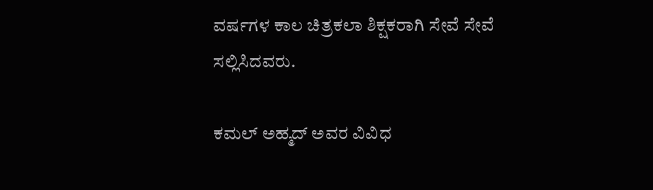ವರ್ಷಗಳ ಕಾಲ ಚಿತ್ರಕಲಾ ಶಿಕ್ಷಕರಾಗಿ ಸೇವೆ ಸೇವೆ ಸಲ್ಲಿಸಿದವರು.

ಕಮಲ್‌ ಅಹ್ಮದ್‌ ಅವರ ವಿವಿಧ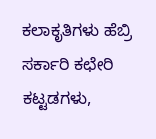ಕಲಾಕೃತಿಗಳು ಹೆಬ್ರಿ ಸರ್ಕಾರಿ ಕಛೇರಿ ಕಟ್ಟಡಗಳು,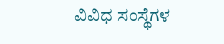ವಿವಿಧ ಸಂಸ್ಥೆಗಳ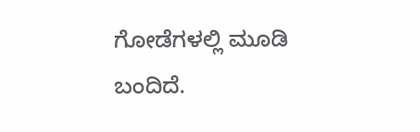ಗೋಡೆಗಳಲ್ಲಿ ಮೂಡಿ ಬಂದಿದೆ.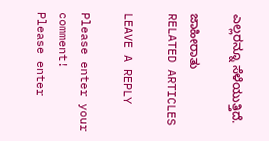ಎಲ್ಲರನ್ನೂ ಸೆಳೆಯುತ್ತಿದೆ.

ಜಾಹೀರಾತು
RELATED ARTICLES

LEAVE A REPLY

Please enter your comment!
Please enter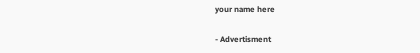your name here

- Advertisment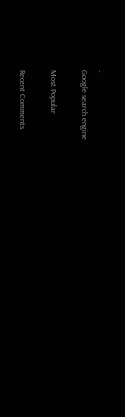-
Google search engine

Most Popular

Recent Comments